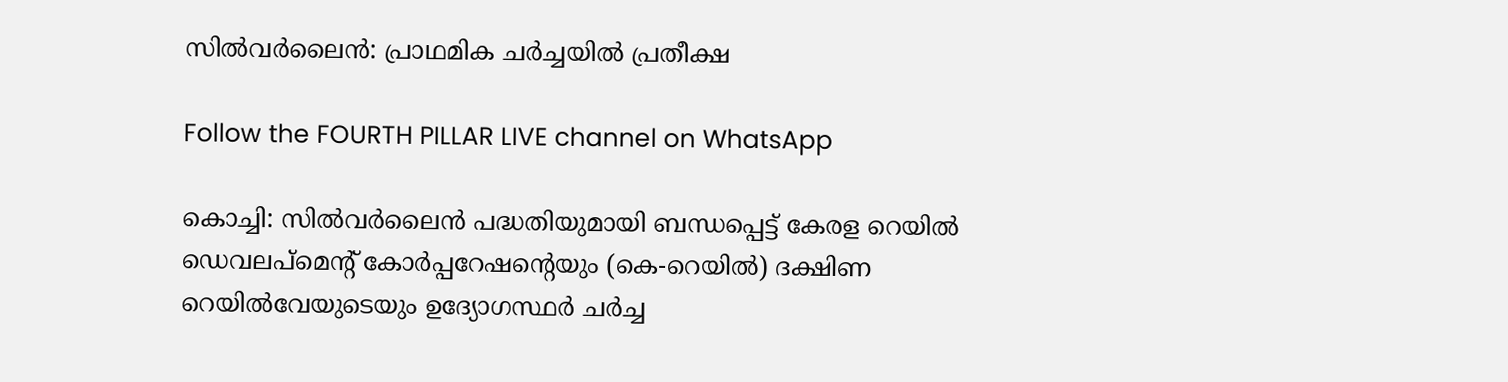സില്‍വര്‍ലൈന്‍: പ്രാഥമിക ചര്‍ച്ചയില്‍ പ്രതീക്ഷ

Follow the FOURTH PILLAR LIVE channel on WhatsApp

കൊച്ചി: സിൽവർലൈൻ പദ്ധതിയുമായി ബന്ധപ്പെട്ട് കേരള റെയിൽ ഡെവലപ്‌മെന്റ് കോർപ്പറേഷന്റെയും (കെ-റെയിൽ) ദക്ഷിണ റെയിൽവേയുടെയും ഉദ്യോഗസ്ഥർ ചർച്ച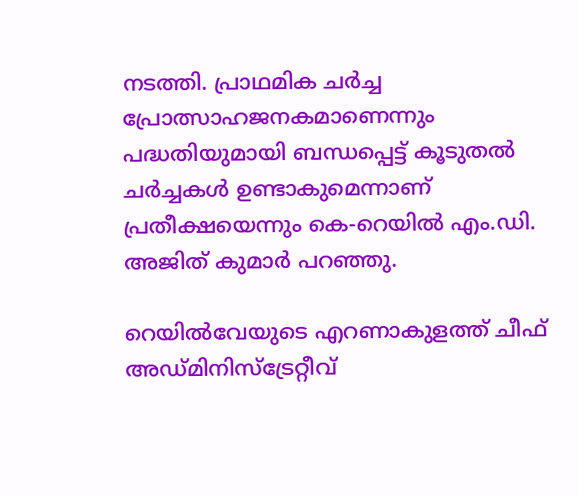നടത്തി. പ്രാഥമിക ചർച്ച പ്രോത്സാഹജനകമാണെന്നും പദ്ധതിയുമായി ബന്ധപ്പെട്ട് കൂടുതൽ ചർച്ചകൾ ഉണ്ടാകുമെന്നാണ് പ്രതീക്ഷയെന്നും കെ-റെയിൽ എം.ഡി. അജിത് കുമാർ പറഞ്ഞു.

റെയിൽവേയുടെ എറണാകുളത്ത് ചീഫ് അഡ്മിനിസ്ട്രേറ്റീവ്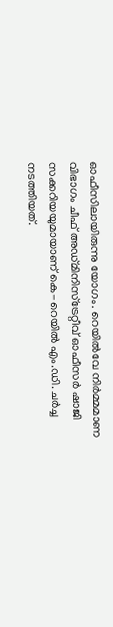ഓഫീസിലായിരുന്നു യോഗം. റെയിൽവേ നിർമ്മമാണ വിഭാഗം ചീഫ് അഡ്മിനിസ്‌ട്രേറ്റീവ് ഓഫീസർ ഷാജി സക്കറിയയുമായാണ് കെ-റെയിൽ എം.ഡി. ചർച്ച നടത്തിയത്.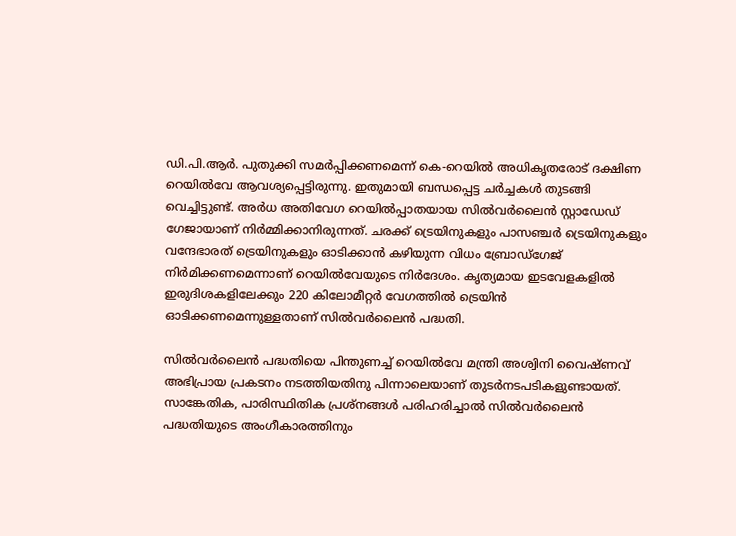ഡി.പി.ആർ. പുതുക്കി സമർപ്പിക്കണമെന്ന് കെ-റെയിൽ അധികൃതരോട് ദക്ഷിണ റെയിൽവേ ആവശ്യപ്പെട്ടിരുന്നു. ഇതുമായി ബന്ധപ്പെട്ട ചർച്ചകൾ തുടങ്ങി വെച്ചിട്ടുണ്ട്. അർധ അതിവേഗ റെയിൽപ്പാതയായ സിൽവർലൈൻ സ്റ്റാഡേഡ് ഗേജായാണ് നിർമ്മിക്കാനിരുന്നത്. ചരക്ക് ട്രെയിനുകളും പാസഞ്ചർ ട്രെയിനുകളും വന്ദേഭാരത് ട്രെയിനുകളും ഓടിക്കാൻ കഴിയുന്ന വിധം ബ്രോഡ്ഗേജ് നിർമിക്കണമെന്നാണ് റെയിൽവേയുടെ നിർദേശം. കൃത്യമായ ഇടവേളകളിൽ ഇരുദിശകളിലേക്കും 220 കിലോമീറ്റർ വേഗത്തിൽ ട്രെയിൻ ഓടിക്കണമെന്നുള്ളതാണ് സിൽവർലൈൻ പദ്ധതി.

സിൽവർലൈൻ പദ്ധതിയെ പിന്തുണച്ച് റെയിൽവേ മന്ത്രി അശ്വിനി വൈഷ്ണവ് അഭിപ്രായ പ്രകടനം നടത്തിയതിനു പിന്നാലെയാണ് തുടർനടപടികളുണ്ടായത്. സാങ്കേതിക, പാരിസ്ഥിതിക പ്രശ്‌നങ്ങൾ പരിഹരിച്ചാൽ സിൽവർലൈൻ പദ്ധതിയുടെ അംഗീകാരത്തിനും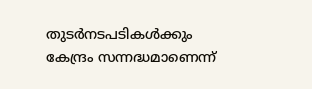തുടർനടപടികൾക്കും കേന്ദ്രം സന്നദ്ധമാണെന്ന്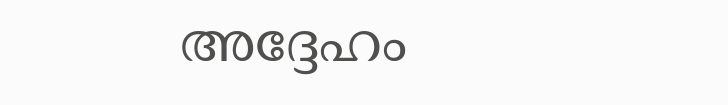അദ്ദേഹം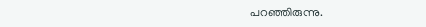പറഞ്ഞിരുന്നു.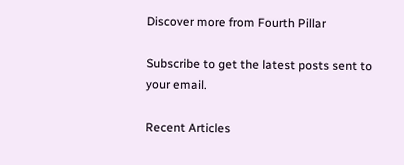Discover more from Fourth Pillar

Subscribe to get the latest posts sent to your email.

Recent Articles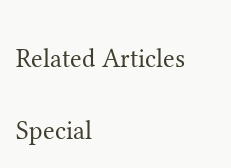Related Articles

Special